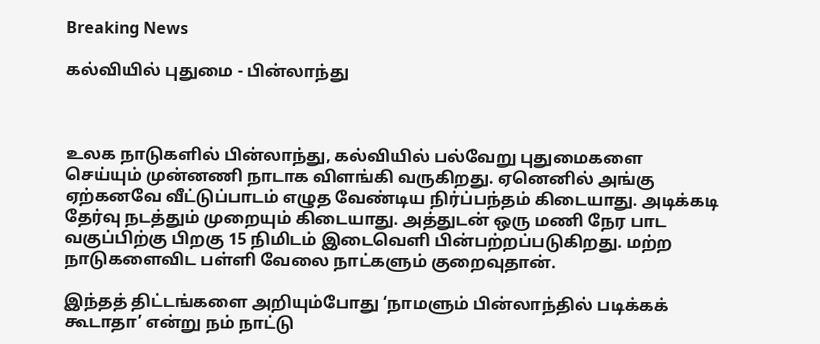Breaking News

கல்வியில் புதுமை - பின்லாந்து



உலக நாடுகளில் பின்லாந்து, கல்வியில் பல்வேறு புதுமைகளை செய்யும் முன்னணி நாடாக விளங்கி வருகிறது. ஏனெனில் அங்கு ஏற்கனவே வீட்டுப்பாடம் எழுத வேண்டிய நிர்ப்பந்தம் கிடையாது. அடிக்கடி தேர்வு நடத்தும் முறையும் கிடையாது. அத்துடன் ஒரு மணி நேர பாட வகுப்பிற்கு பிறகு 15 நிமிடம் இடைவெளி பின்பற்றப்படுகிறது. மற்ற நாடுகளைவிட பள்ளி வேலை நாட்களும் குறைவுதான்.

இந்தத் திட்டங்களை அறியும்போது ‘நாமளும் பின்லாந்தில் படிக்கக் கூடாதா’ என்று நம் நாட்டு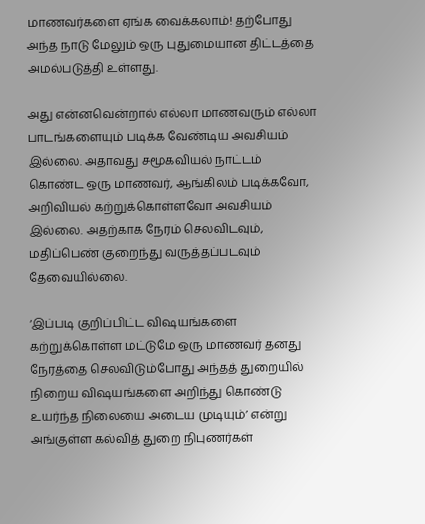மாணவர்களை ஏங்க வைக்கலாம்! தற்போது அந்த நாடு மேலும் ஒரு புதுமையான திட்டத்தை அமல்படுத்தி உள்ளது.

அது என்னவென்றால் எல்லா மாணவரும் எல்லா பாடங்களையும் படிக்க வேண்டிய அவசியம் இல்லை. அதாவது சமூகவியல் நாட்டம் கொண்ட ஒரு மாணவர், ஆங்கிலம் படிக்கவோ, அறிவியல் கற்றுக்கொள்ளவோ அவசியம் இல்லை. அதற்காக நேரம் செலவிடவும், மதிப்பெண் குறைந்து வருத்தப்படவும் தேவையில்லை.

‘இப்படி குறிப்பிட்ட விஷயங்களை கற்றுக்கொள்ள மட்டுமே ஒரு மாணவர் தனது நேரத்தை செலவிடும்போது அந்தத் துறையில் நிறைய விஷயங்களை அறிந்து கொண்டு உயர்ந்த நிலையை அடைய முடியும்’ என்று அங்குள்ள கல்வித் துறை நிபுணர்கள்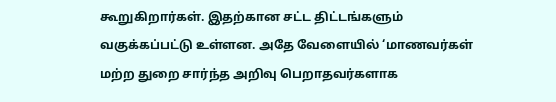கூறுகிறார்கள். இதற்கான சட்ட திட்டங்களும் வகுக்கப்பட்டு உள்ளன. அதே வேளையில் ‘மாணவர்கள் மற்ற துறை சார்ந்த அறிவு பெறாதவர்களாக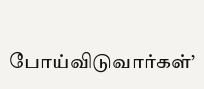போய்விடுவார்கள்’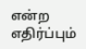என்ற எதிர்ப்பும்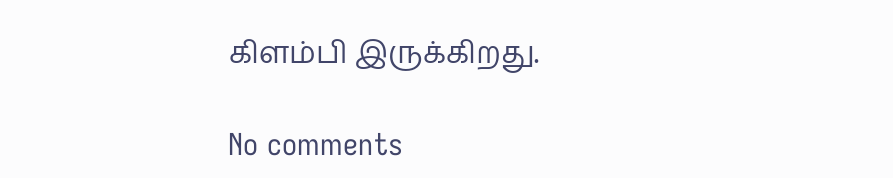கிளம்பி இருக்கிறது.

No comments